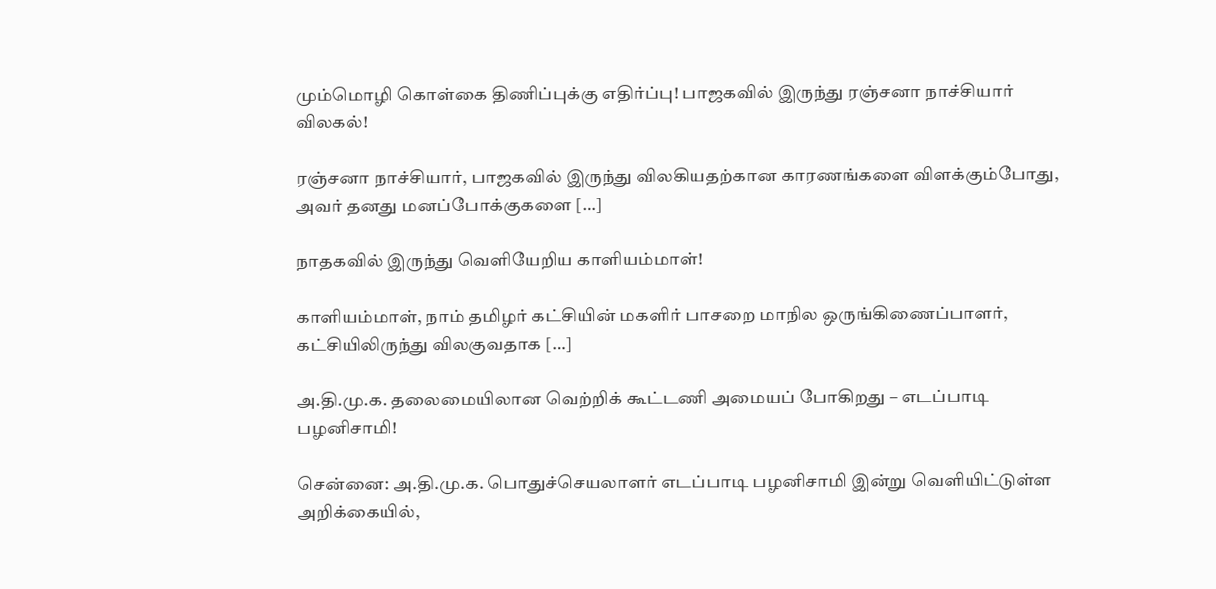மும்மொழி கொள்கை திணிப்புக்கு எதிர்ப்பு! பாஜகவில் இருந்து ரஞ்சனா நாச்சியார் விலகல்!

ரஞ்சனா நாச்சியார், பாஜகவில் இருந்து விலகியதற்கான காரணங்களை விளக்கும்போது, அவர் தனது மனப்போக்குகளை […]

நாதகவில் இருந்து வெளியேறிய காளியம்மாள்!

காளியம்மாள், நாம் தமிழர் கட்சியின் மகளிர் பாசறை மாநில ஒருங்கிணைப்பாளர், கட்சியிலிருந்து விலகுவதாக […]

அ.தி.மு.க. தலைமையிலான வெற்றிக் கூட்டணி அமையப் போகிறது – எடப்பாடி பழனிசாமி!

சென்னை: அ.தி.மு.க. பொதுச்செயலாளர் எடப்பாடி பழனிசாமி இன்று வெளியிட்டுள்ள அறிக்கையில்,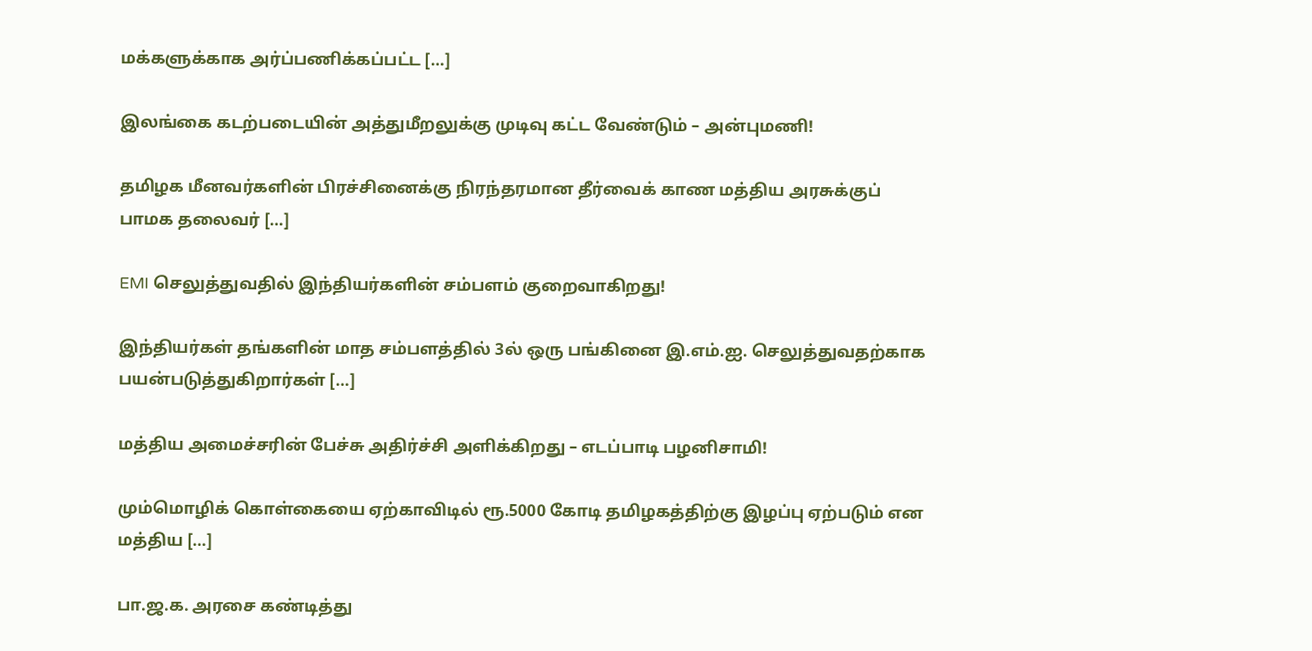மக்களுக்காக அர்ப்பணிக்கப்பட்ட […]

இலங்கை கடற்படையின் அத்துமீறலுக்கு முடிவு கட்ட வேண்டும் – அன்புமணி!

தமிழக மீனவர்களின் பிரச்சினைக்கு நிரந்தரமான தீர்வைக் காண மத்திய அரசுக்குப் பாமக தலைவர் […]

EMI செலுத்துவதில் இந்தியர்களின் சம்பளம் குறைவாகிறது!

இந்தியர்கள் தங்களின் மாத சம்பளத்தில் 3ல் ஒரு பங்கினை இ.எம்.ஐ. செலுத்துவதற்காக பயன்படுத்துகிறார்கள் […]

மத்திய அமைச்சரின் பேச்சு அதிர்ச்சி அளிக்கிறது – எடப்பாடி பழனிசாமி!

மும்மொழிக் கொள்கையை ஏற்காவிடில் ரூ.5000 கோடி தமிழகத்திற்கு இழப்பு ஏற்படும் என மத்திய […]

பா.ஜ.க. அரசை கண்டித்து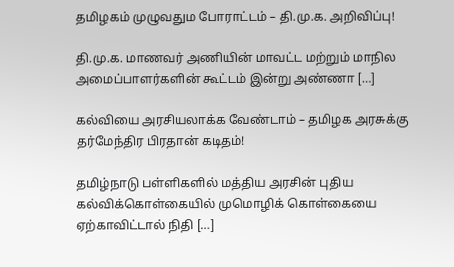தமிழகம் முழுவதும போராட்டம் – தி.மு.க. அறிவிப்பு!

தி.மு.க. மாணவர் அணியின் மாவட்ட மற்றும் மாநில அமைப்பாளர்களின் கூட்டம் இன்று அண்ணா […]

கல்வியை அரசியலாக்க வேண்டாம் – தமிழக அரசுக்கு தர்மேந்திர பிரதான் கடிதம்!

தமிழ்நாடு பள்ளிகளில் மத்திய அரசின் புதிய கல்விக்கொள்கையில் முமொழிக் கொள்கையை ஏற்காவிட்டால் நிதி […]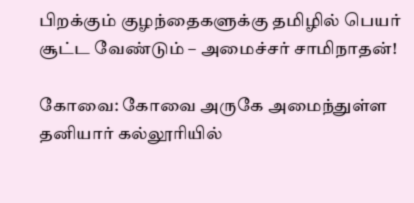பிறக்கும் குழந்தைகளுக்கு தமிழில் பெயர் சூட்ட வேண்டும் – அமைச்சர் சாமிநாதன்!

கோவை: கோவை அருகே அமைந்துள்ள தனியார் கல்லூரியில்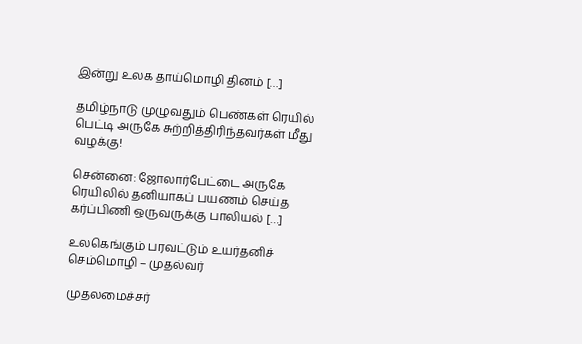இன்று உலக தாய்மொழி தினம் […]

தமிழ்நாடு முழுவதும் பெண்கள் ரெயில் பெட்டி அருகே சுற்றித்திரிந்தவர்கள் மீது வழக்கு!

சென்னை: ஜோலார்பேட்டை அருகே ரெயிலில் தனியாகப் பயணம் செய்த கர்ப்பிணி ஒருவருக்கு பாலியல் […]

உலகெங்கும் பரவட்டும் உயர்தனிச் செம்மொழி – முதல்வர்

முதலமைச்சர்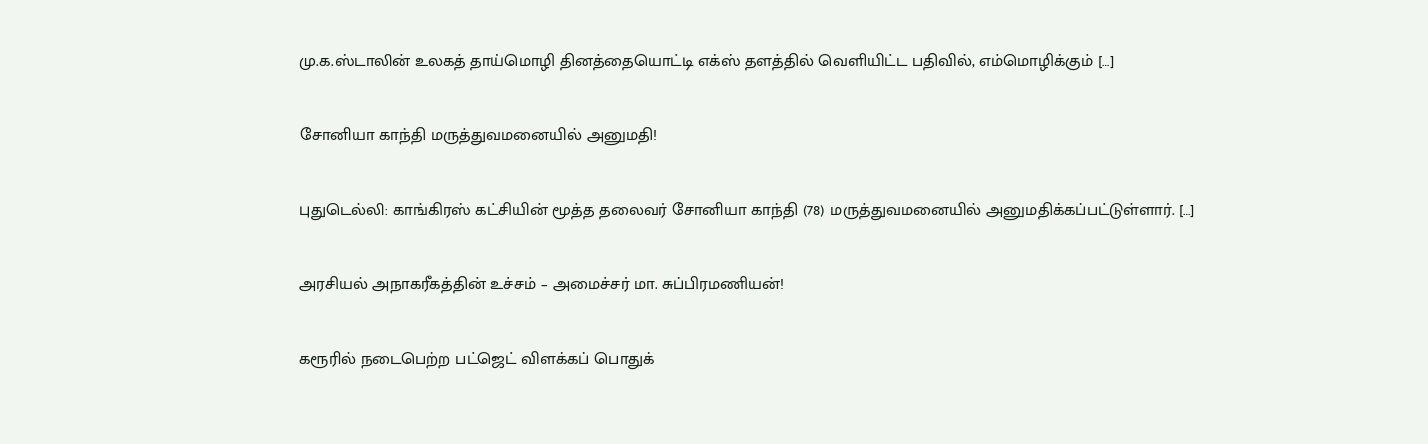மு.க.ஸ்டாலின் உலகத் தாய்மொழி தினத்தையொட்டி எக்ஸ் தளத்தில் வெளியிட்ட பதிவில், எம்மொழிக்கும் […]

சோனியா காந்தி மருத்துவமனையில் அனுமதி!

புதுடெல்லி: காங்கிரஸ் கட்சியின் மூத்த தலைவர் சோனியா காந்தி (78) மருத்துவமனையில் அனுமதிக்கப்பட்டுள்ளார். […]

அரசியல் அநாகரீகத்தின் உச்சம் – அமைச்சர் மா. சுப்பிரமணியன்!

கரூரில் நடைபெற்ற பட்ஜெட் விளக்கப் பொதுக்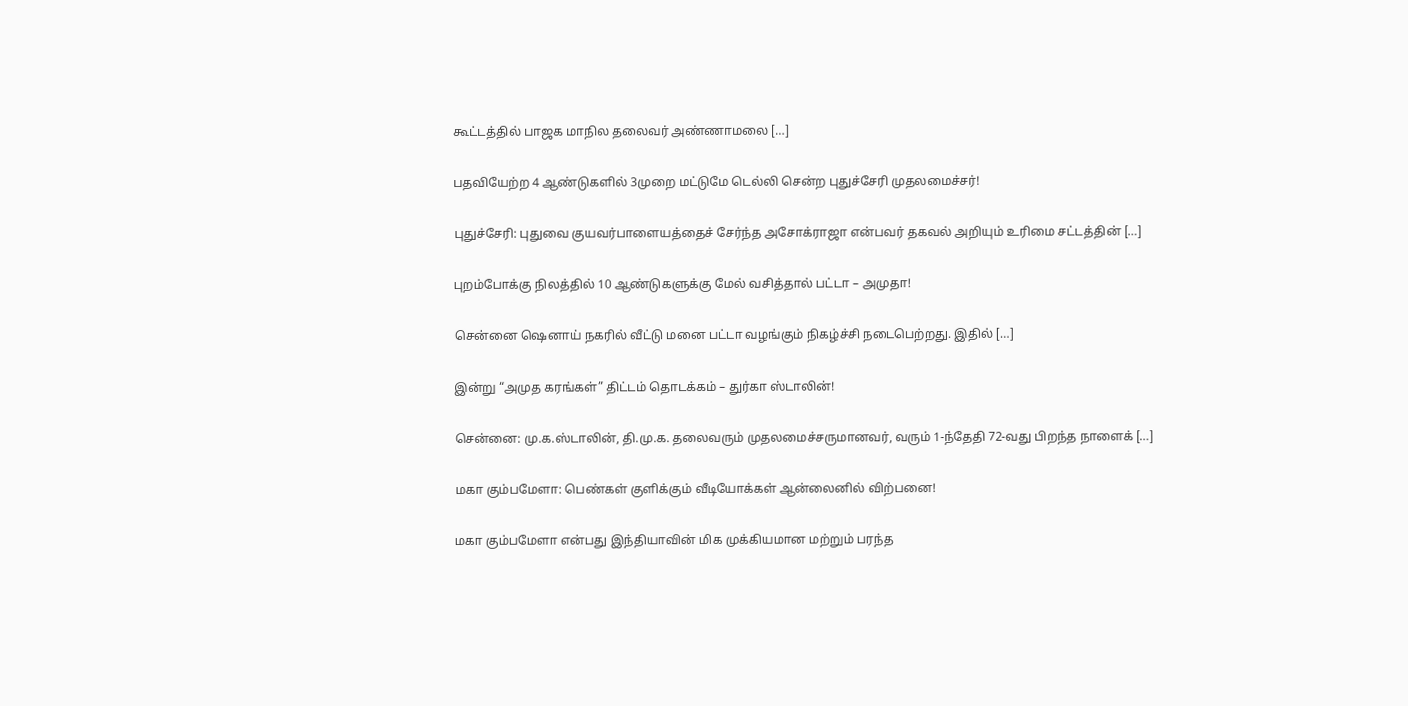கூட்டத்தில் பாஜக மாநில தலைவர் அண்ணாமலை […]

பதவியேற்ற 4 ஆண்டுகளில் 3முறை மட்டுமே டெல்லி சென்ற புதுச்சேரி முதலமைச்சர்!

புதுச்சேரி: புதுவை குயவர்பாளையத்தைச் சேர்ந்த அசோக்ராஜா என்பவர் தகவல் அறியும் உரிமை சட்டத்தின் […]

புறம்போக்கு நிலத்தில் 10 ஆண்டுகளுக்கு மேல் வசித்தால் பட்டா – அமுதா!

சென்னை ஷெனாய் நகரில் வீட்டு மனை பட்டா வழங்கும் நிகழ்ச்சி நடைபெற்றது. இதில் […]

இன்று “அமுத கரங்கள்” திட்டம் தொடக்கம் – துர்கா ஸ்டாலின்!

சென்னை: மு.க.ஸ்டாலின், தி.மு.க. தலைவரும் முதலமைச்சருமானவர், வரும் 1-ந்தேதி 72-வது பிறந்த நாளைக் […]

மகா கும்பமேளா: பெண்கள் குளிக்கும் வீடியோக்கள் ஆன்லைனில் விற்பனை!

மகா கும்பமேளா என்பது இந்தியாவின் மிக முக்கியமான மற்றும் பரந்த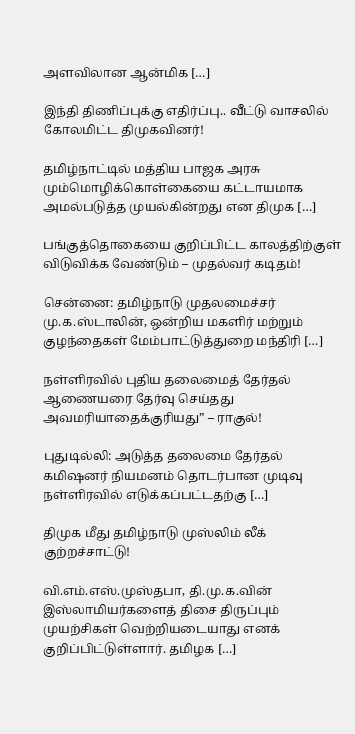அளவிலான ஆன்மிக […]

இந்தி திணிப்புக்கு எதிர்ப்பு.. வீட்டு வாசலில் கோலமிட்ட திமுகவினர்!

தமிழ்நாட்டில் மத்திய பாஜக அரசு மும்மொழிக்கொள்கையை கட்டாயமாக அமல்படுத்த முயல்கின்றது என திமுக […]

பங்குத்தொகையை குறிப்பிட்ட காலத்திற்குள் விடுவிக்க வேண்டும் – முதல்வர் கடிதம்!

சென்னை: தமிழ்நாடு முதலமைச்சர் மு.க.ஸ்டாலின், ஒன்றிய மகளிர் மற்றும் குழந்தைகள் மேம்பாட்டுத்துறை மந்திரி […]

நள்ளிரவில் புதிய தலைமைத் தேர்தல் ஆணையரை தேர்வு செய்தது அவமரியாதைக்குரியது” – ராகுல்!

புதுடில்லி: அடுத்த தலைமை தேர்தல் கமிஷனர் நியமனம் தொடர்பான முடிவு நள்ளிரவில் எடுக்கப்பட்டதற்கு […]

திமுக மீது தமிழ்நாடு முஸ்லிம் லீக் குற்றச்சாட்டு!

வி.எம்.எஸ்.முஸ்தபா, தி.மு.க.வின் இஸ்லாமியர்களைத் திசை திருப்பும் முயற்சிகள் வெற்றியடையாது எனக் குறிப்பிட்டுள்ளார். தமிழக […]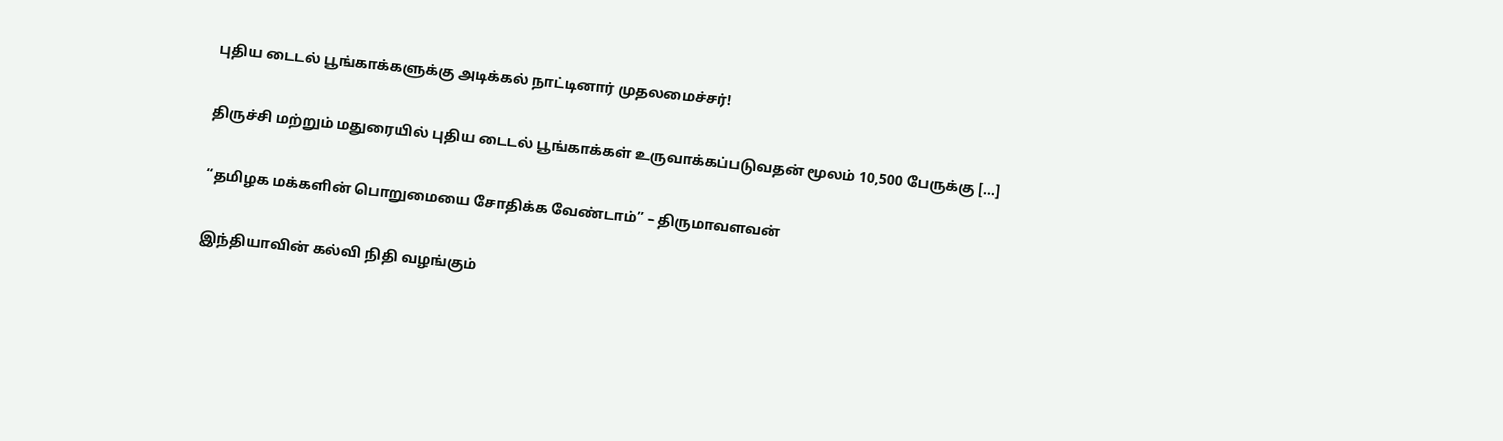புதிய டைடல் பூங்காக்களுக்கு அடிக்கல் நாட்டினார் முதலமைச்சர்!

திருச்சி மற்றும் மதுரையில் புதிய டைடல் பூங்காக்கள் உருவாக்கப்படுவதன் மூலம் 10,500 பேருக்கு […]

“தமிழக மக்களின் பொறுமையை சோதிக்க வேண்டாம்” – திருமாவளவன்

இந்தியாவின் கல்வி நிதி வழங்கும்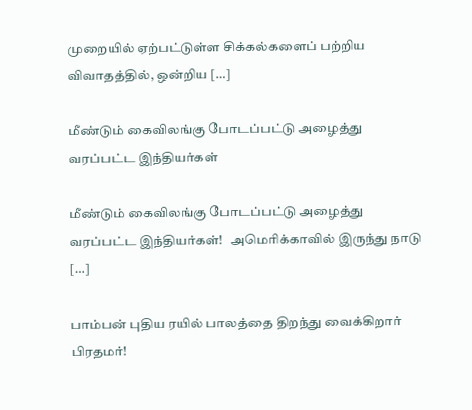முறையில் ஏற்பட்டுள்ள சிக்கல்களைப் பற்றிய விவாதத்தில், ஒன்றிய […]

மீண்டும் கைவிலங்கு போடப்பட்டு அழைத்து வரப்பட்ட இந்தியர்கள்

மீண்டும் கைவிலங்கு போடப்பட்டு அழைத்து வரப்பட்ட இந்தியர்கள்!   அமெரிக்காவில் இருந்து நாடு […]

பாம்பன் புதிய ரயில் பாலத்தை திறந்து வைக்கிறார் பிரதமர்!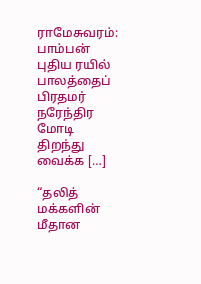ராமேசுவரம்: பாம்பன் புதிய ரயில் பாலத்தைப் பிரதமர் நரேந்திர மோடி திறந்து வைக்க […]

“தலித் மக்களின் மீதான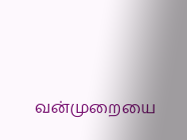வன்முறையை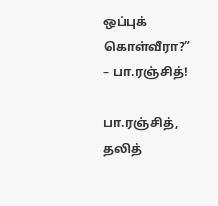ஒப்புக் கொள்வீரா?” – பா.ரஞ்சித்!

பா.ரஞ்சித், தலித்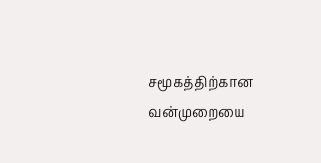சமூகத்திற்கான வன்முறையை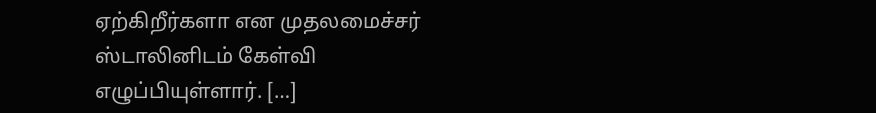ஏற்கிறீர்களா என முதலமைச்சர் ஸ்டாலினிடம் கேள்வி எழுப்பியுள்ளார். […]